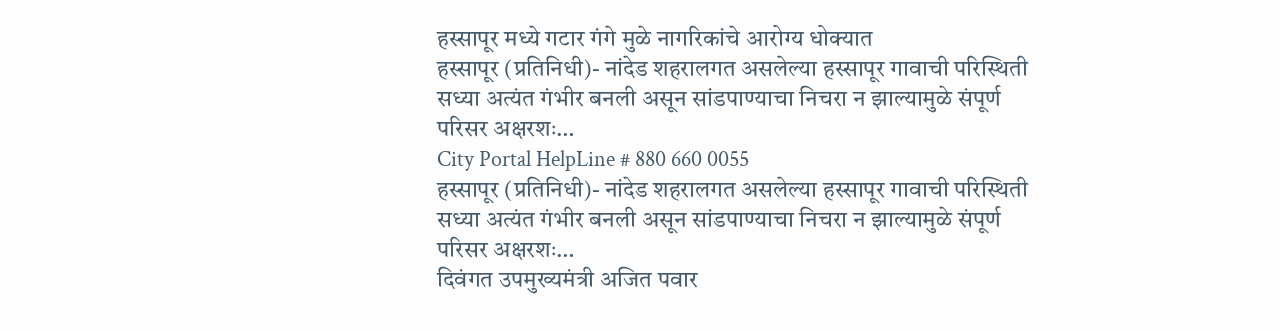हस्सापूर मध्ये गटार गंगे मुळे नागरिकांचे आरोग्य धोक्यात
हस्सापूर (प्रतिनिधी)- नांदेड शहरालगत असलेल्या हस्सापूर गावाची परिस्थिती सध्या अत्यंत गंभीर बनली असून सांडपाण्याचा निचरा न झाल्यामुळे संपूर्ण परिसर अक्षरशः…
City Portal HelpLine # 880 660 0055
हस्सापूर (प्रतिनिधी)- नांदेड शहरालगत असलेल्या हस्सापूर गावाची परिस्थिती सध्या अत्यंत गंभीर बनली असून सांडपाण्याचा निचरा न झाल्यामुळे संपूर्ण परिसर अक्षरशः…
दिवंगत उपमुख्यमंत्री अजित पवार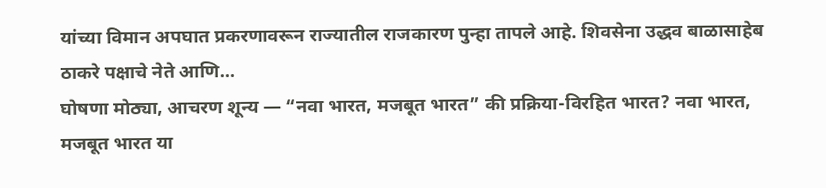यांच्या विमान अपघात प्रकरणावरून राज्यातील राजकारण पुन्हा तापले आहे. शिवसेना उद्धव बाळासाहेब ठाकरे पक्षाचे नेते आणि…
घोषणा मोठ्या, आचरण शून्य — “नवा भारत, मजबूत भारत” की प्रक्रिया-विरहित भारत? नवा भारत, मजबूत भारत या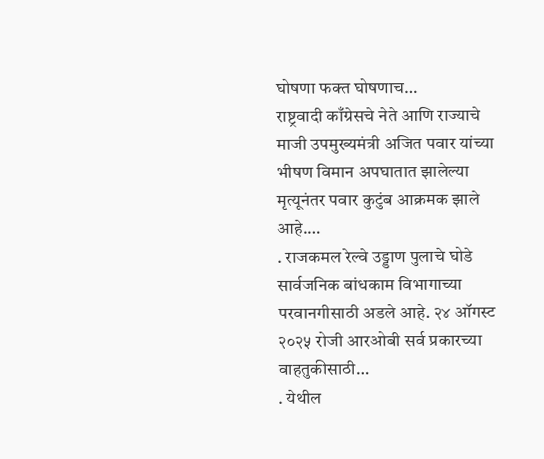घोषणा फक्त घोषणाच…
राष्ट्रवादी काँग्रेसचे नेते आणि राज्याचे माजी उपमुख्यमंत्री अजित पवार यांच्या भीषण विमान अपघातात झालेल्या मृत्यूनंतर पवार कुटुंब आक्रमक झाले आहे.…
. राजकमल रेल्वे उड्डाण पुलाचे घोडे सार्वजनिक बांधकाम विभागाच्या परवानगीसाठी अडले आहे. २४ ऑगस्ट २०२५ रोजी आरओबी सर्व प्रकारच्या वाहतुकीसाठी…
. येथील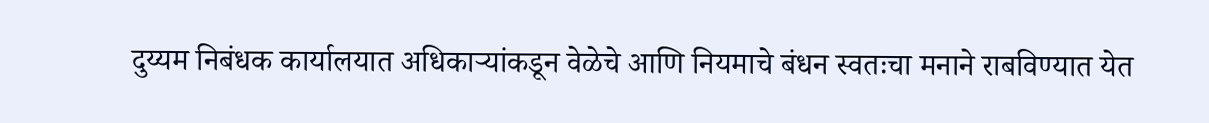दुय्यम निबंधक कार्यालयात अधिकाऱ्यांकडून वेळेचे आणि नियमाचे बंधन स्वतःचा मनाने राबविण्यात येत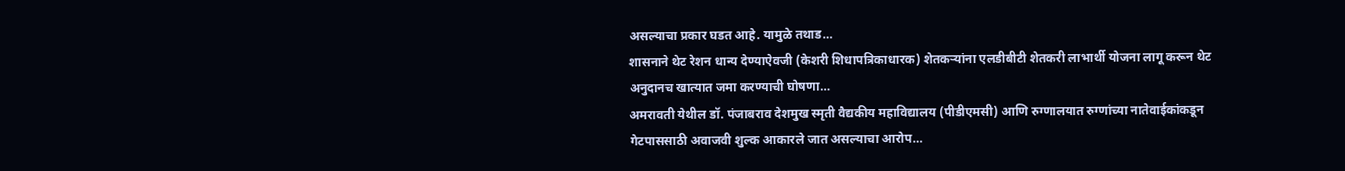असल्याचा प्रकार घडत आहे. यामुळे तथाड…
शासनाने थेट रेशन धान्य देण्याऐवजी (केशरी शिधापत्रिकाधारक) शेतकऱ्यांना एलडीबीटी शेतकरी लाभार्थी योजना लागू करून थेट अनुदानच खात्यात जमा करण्याची घोषणा…
अमरावती येथील डॉ. पंजाबराव देशमुख स्मृती वैद्यकीय महाविद्यालय (पीडीएमसी) आणि रुग्णालयात रुग्णांच्या नातेवाईकांकडून गेटपाससाठी अवाजवी शुल्क आकारले जात असल्याचा आरोप…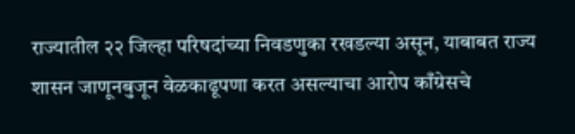राज्यातील २२ जिल्हा परिषदांच्या निवडणुका रखडल्या असून, याबाबत राज्य शासन जाणूनबुजून वेळकाढूपणा करत असल्याचा आरोप काँग्रेसचे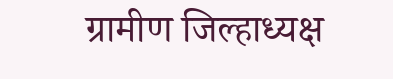ग्रामीण जिल्हाध्यक्ष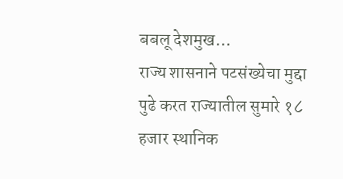बबलू देशमुख…
राज्य शासनाने पटसंख्येचा मुद्दा पुढे करत राज्यातील सुमारे १८ हजार स्थानिक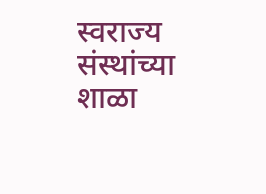स्वराज्य संस्थांच्या शाळा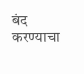बंद करण्याचा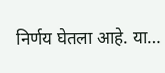निर्णय घेतला आहे. या…